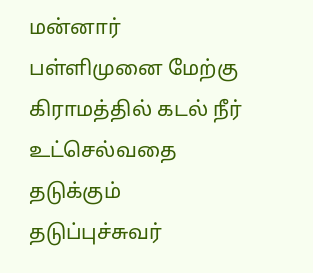மன்னார் பள்ளிமுனை மேற்கு கிராமத்தில் கடல் நீர் உட்செல்வதை தடுக்கும் தடுப்புச்சுவர்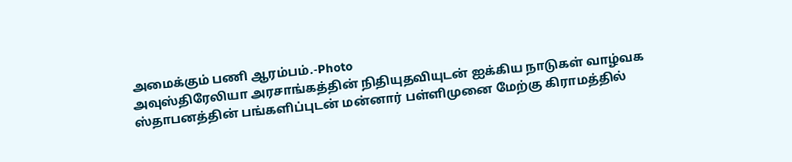அமைக்கும் பணி ஆரம்பம்.-Photo
அவுஸ்திரேலியா அரசாங்கத்தின் நிதியுதவியுடன் ஐக்கிய நாடுகள் வாழ்வக ஸ்தாபனத்தின் பங்களிப்புடன் மன்னார் பள்ளிமுனை மேற்கு கிராமத்தில்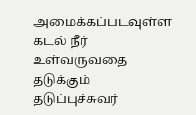அமைக்கப்படவுள்ள கடல் நீர் உள்வருவதை தடுக்கும் தடுப்புச்சுவர்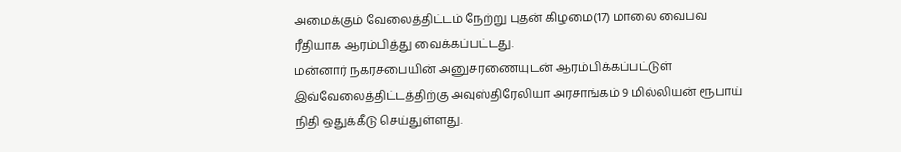அமைக்கும் வேலைத்திட்டம் நேற்று புதன் கிழமை(17) மாலை வைபவ ரீதியாக ஆரம்பித்து வைக்கப்பட்டது.
மன்னார் நகரசபையின் அனுசரணையுடன் ஆரம்பிக்கப்பட்டுள் இவ்வேலைத்திட்டத்திற்கு அவுஸ்திரேலியா அரசாங்கம் 9 மில்லியன் ரூபாய் நிதி ஒதுக்கீடு செய்துள்ளது.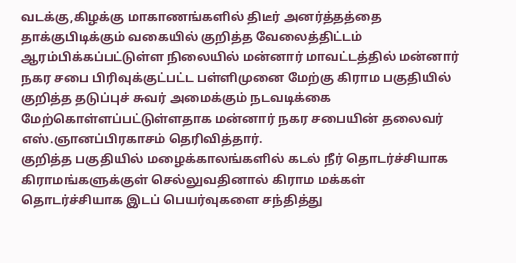வடக்கு,கிழக்கு மாகாணங்களில் திடீர் அனர்த்தத்தை தாக்குபிடிக்கும் வகையில் குறித்த வேலைத்திட்டம் ஆரம்பிக்கப்பட்டுள்ள நிலையில் மன்னார் மாவட்டத்தில் மன்னார் நகர சபை பிரிவுக்குட்பட்ட பள்ளிமுனை மேற்கு கிராம பகுதியில் குறித்த தடுப்புச் சுவர் அமைக்கும் நடவடிக்கை மேற்கொள்ளப்பட்டுள்ளதாக மன்னார் நகர சபையின் தலைவர் எஸ்.ஞானப்பிரகாசம் தெரிவித்தார்.
குறித்த பகுதியில் மழைக்காலங்களில் கடல் நீர் தொடர்ச்சியாக கிராமங்களுக்குள் செல்லுவதினால் கிராம மக்கள் தொடர்ச்சியாக இடப் பெயர்வுகளை சந்தித்து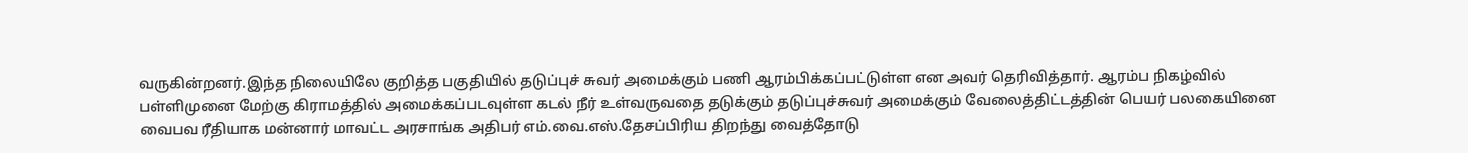வருகின்றனர்.இந்த நிலையிலே குறித்த பகுதியில் தடுப்புச் சுவர் அமைக்கும் பணி ஆரம்பிக்கப்பட்டுள்ள என அவர் தெரிவித்தார். ஆரம்ப நிகழ்வில் பள்ளிமுனை மேற்கு கிராமத்தில் அமைக்கப்படவுள்ள கடல் நீர் உள்வருவதை தடுக்கும் தடுப்புச்சுவர் அமைக்கும் வேலைத்திட்டத்தின் பெயர் பலகையினை வைபவ ரீதியாக மன்னார் மாவட்ட அரசாங்க அதிபர் எம்.வை.எஸ்.தேசப்பிரிய திறந்து வைத்தோடு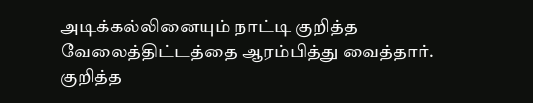அடிக்கல்லினையும் நாட்டி குறித்த வேலைத்திட்டத்தை ஆரம்பித்து வைத்தார்.
குறித்த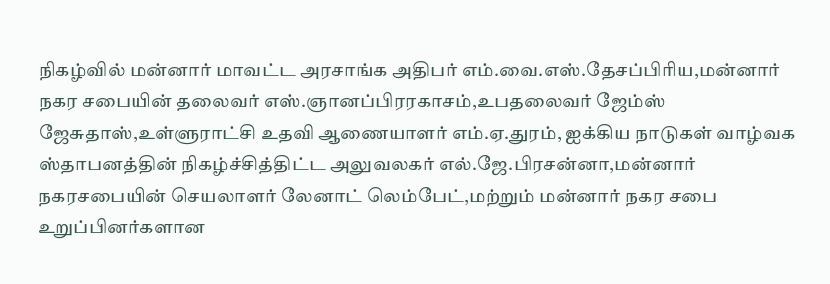நிகழ்வில் மன்னார் மாவட்ட அரசாங்க அதிபர் எம்.வை.எஸ்.தேசப்பிரிய,மன்னார் நகர சபையின் தலைவர் எஸ்.ஞானப்பிரரகாசம்,உபதலைவர் ஜேம்ஸ் ஜேசுதாஸ்,உள்ளுராட்சி உதவி ஆணையாளர் எம்.ஏ.துரம், ஐக்கிய நாடுகள் வாழ்வக ஸ்தாபனத்தின் நிகழ்ச்சித்திட்ட அலுவலகர் எல்.ஜே.பிரசன்னா,மன்னார் நகரசபையின் செயலாளர் லேனாட் லெம்பேட்,மற்றும் மன்னார் நகர சபை உறுப்பினர்களான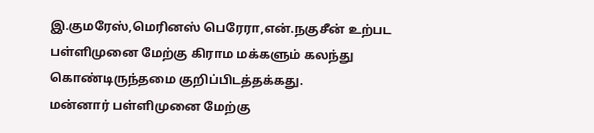இ.குமரேஸ்,மெரினஸ் பெரேரா,என்.நகுசீன் உற்பட பள்ளிமுனை மேற்கு கிராம மக்களும் கலந்து கொண்டிருந்தமை குறிப்பிடத்தக்கது.
மன்னார் பள்ளிமுனை மேற்கு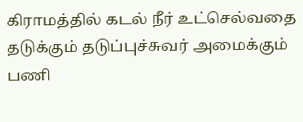கிராமத்தில் கடல் நீர் உட்செல்வதை தடுக்கும் தடுப்புச்சுவர் அமைக்கும் பணி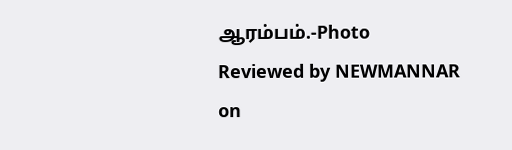ஆரம்பம்.-Photo
Reviewed by NEWMANNAR
on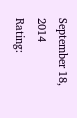September 18, 2014
Rating: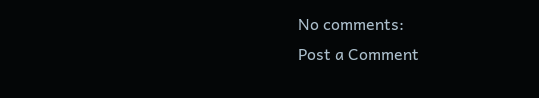No comments:
Post a Comment